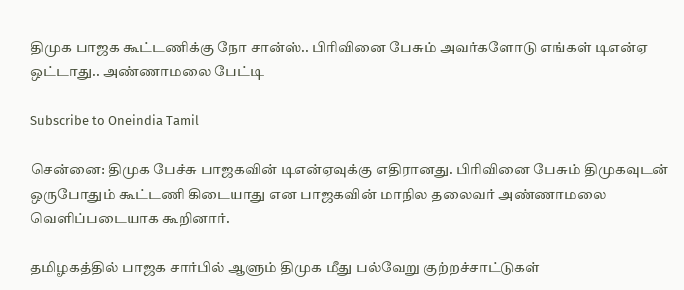திமுக பாஜக கூட்டணிக்கு நோ சான்ஸ்.. பிரிவினை பேசும் அவர்களோடு எங்கள் டிஎன்ஏ ஒட்டாது.. அண்ணாமலை பேட்டி

Subscribe to Oneindia Tamil

சென்னை: திமுக பேச்சு பாஜகவின் டிஎன்ஏவுக்கு எதிரானது. பிரிவினை பேசும் திமுகவுடன் ஒருபோதும் கூட்டணி கிடையாது என பாஜகவின் மாநில தலைவர் அண்ணாமலை வெளிப்படையாக கூறினார்.

தமிழகத்தில் பாஜக சார்பில் ஆளும் திமுக மீது பல்வேறு குற்றச்சாட்டுகள்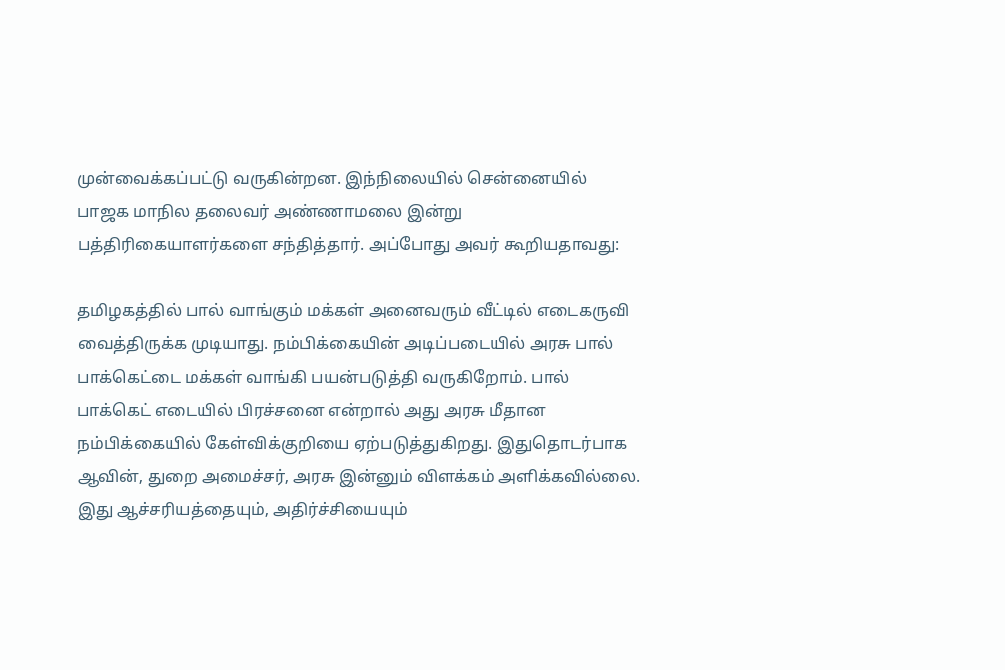முன்வைக்கப்பட்டு வருகின்றன. இந்நிலையில் சென்னையில் பாஜக மாநில தலைவர் அண்ணாமலை இன்று பத்திரிகையாளர்களை சந்தித்தார். அப்போது அவர் கூறியதாவது:

தமிழகத்தில் பால் வாங்கும் மக்கள் அனைவரும் வீட்டில் எடைகருவி வைத்திருக்க முடியாது. நம்பிக்கையின் அடிப்படையில் அரசு பால் பாக்கெட்டை மக்கள் வாங்கி பயன்படுத்தி வருகிறோம். பால் பாக்கெட் எடையில் பிரச்சனை என்றால் அது அரசு மீதான நம்பிக்கையில் கேள்விக்குறியை ஏற்படுத்துகிறது. இதுதொடர்பாக ஆவின், துறை அமைச்சர், அரசு இன்னும் விளக்கம் அளிக்கவில்லை. இது ஆச்சரியத்தையும், அதிர்ச்சியையும்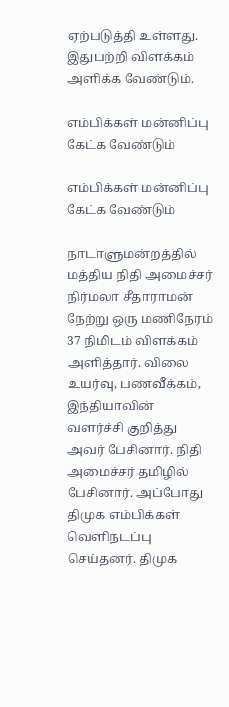ஏற்படுத்தி உள்ளது. இதுபற்றி விளக்கம் அளிக்க வேண்டும்.

எம்பிக்கள் மன்னிப்பு கேட்க வேண்டும்

எம்பிக்கள் மன்னிப்பு கேட்க வேண்டும்

நாடாளுமன்றத்தில் மத்திய நிதி அமைச்சர் நிர்மலா சீதாராமன் நேற்று ஒரு மணிநேரம் 37 நிமிடம் விளக்கம் அளித்தார். விலை உயர்வு, பணவீக்கம், இந்தியாவின் வளர்ச்சி குறித்து அவர் பேசினார். நிதி அமைச்சர் தமிழில் பேசினார். அப்போது திமுக எம்பிக்கள் வெளிநடப்பு செய்தனர். திமுக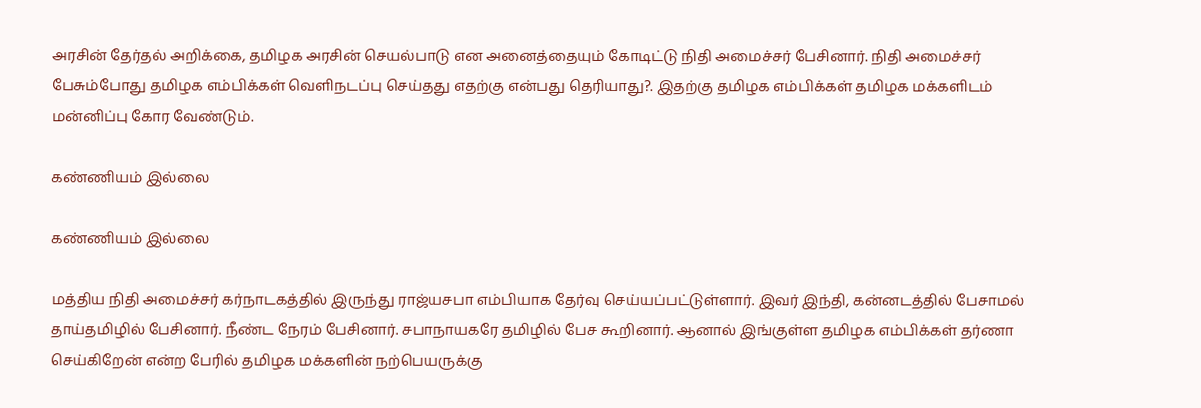அரசின் தேர்தல் அறிக்கை, தமிழக அரசின் செயல்பாடு என அனைத்தையும் கோடிட்டு நிதி அமைச்சர் பேசினார். நிதி அமைச்சர் பேசும்போது தமிழக எம்பிக்கள் வெளிநடப்பு செய்தது எதற்கு என்பது தெரியாது?. இதற்கு தமிழக எம்பிக்கள் தமிழக மக்களிடம் மன்னிப்பு கோர வேண்டும்.

கண்ணியம் இல்லை

கண்ணியம் இல்லை

மத்திய நிதி அமைச்சர் கர்நாடகத்தில் இருந்து ராஜ்யசபா எம்பியாக தேர்வு செய்யப்பட்டுள்ளார். இவர் இந்தி, கன்னடத்தில் பேசாமல் தாய்தமிழில் பேசினார். நீண்ட நேரம் பேசினார். சபாநாயகரே தமிழில் பேச கூறினார். ஆனால் இங்குள்ள தமிழக எம்பிக்கள் தர்ணா செய்கிறேன் என்ற பேரில் தமிழக மக்களின் நற்பெயருக்கு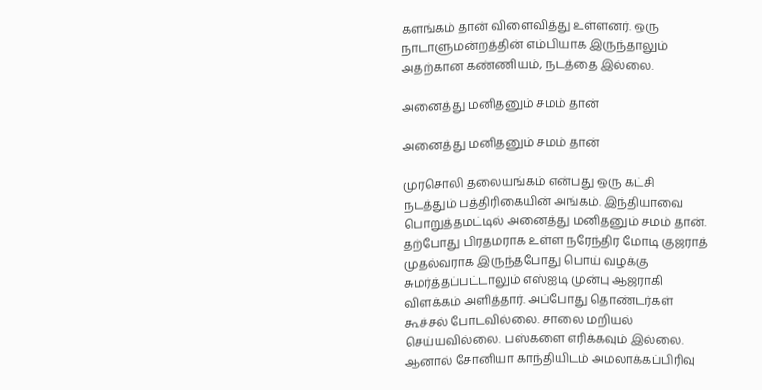களங்கம் தான் விளைவித்து உள்ளனர். ஒரு நாடாளுமன்றத்தின் எம்பியாக இருந்தாலும் அதற்கான கண்ணியம், நடத்தை இல்லை.

அனைத்து மனிதனும் சமம் தான்

அனைத்து மனிதனும் சமம் தான்

முரசொலி தலையங்கம் என்பது ஒரு கட்சி நடத்தும் பத்திரிகையின் அங்கம். இந்தியாவை பொறுத்தமட்டில் அனைத்து மனிதனும் சமம் தான். தற்போது பிரதமராக உள்ள நரேந்திர மோடி குஜராத் முதல்வராக இருந்தபோது பொய் வழக்கு சுமர்த்தப்பட்டாலும் எஸ்ஐடி முன்பு ஆஜராகி விளக்கம் அளித்தார். அப்போது தொண்டர்கள் கூச்சல் போடவில்லை. சாலை மறியல் செய்யவில்லை. பஸ்களை எரிக்கவும் இல்லை. ஆனால் சோனியா காந்தியிடம் அமலாக்கப்பிரிவு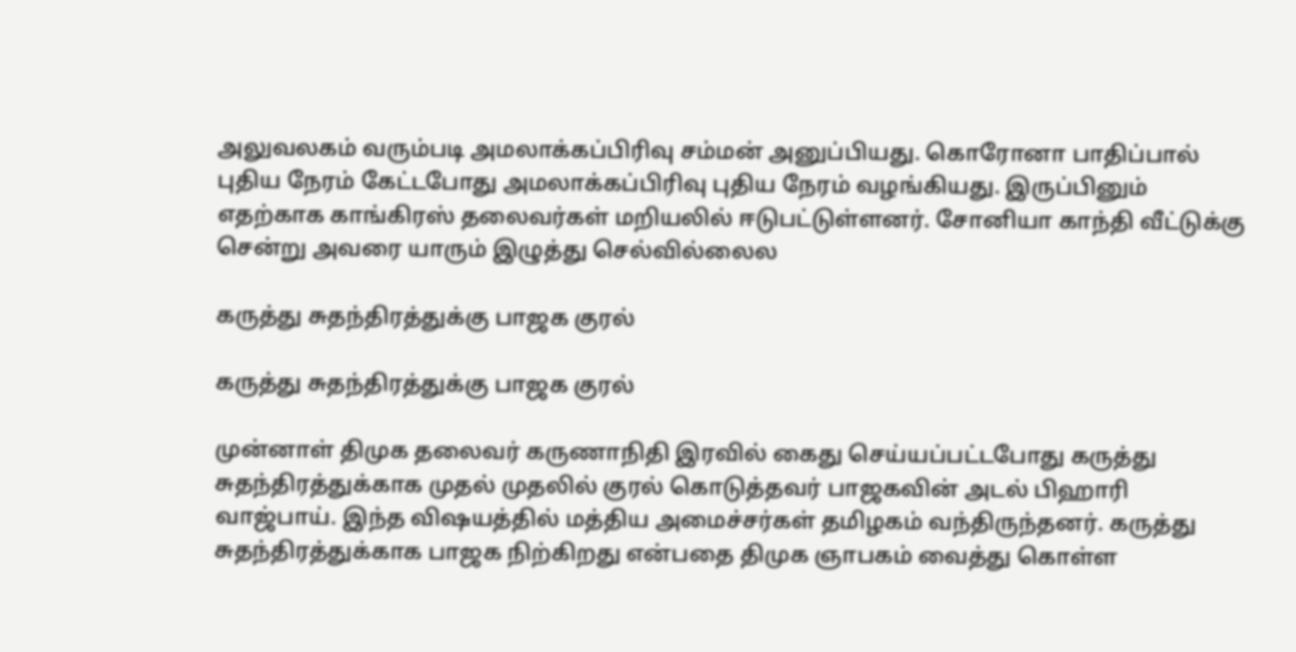அலுவலகம் வரும்படி அமலாக்கப்பிரிவு சம்மன் அனுப்பியது. கொரோனா பாதிப்பால் புதிய நேரம் கேட்டபோது அமலாக்கப்பிரிவு புதிய நேரம் வழங்கியது. இருப்பினும் எதற்காக காங்கிரஸ் தலைவர்கள் மறியலில் ஈடுபட்டுள்ளனர். சோனியா காந்தி வீட்டுக்கு சென்று அவரை யாரும் இழுத்து செல்வில்லைல

கருத்து சுதந்திரத்துக்கு பாஜக குரல்

கருத்து சுதந்திரத்துக்கு பாஜக குரல்

முன்னாள் திமுக தலைவர் கருணாநிதி இரவில் கைது செய்யப்பட்டபோது கருத்து சுதந்திரத்துக்காக முதல் முதலில் குரல் கொடுத்தவர் பாஜகவின் அடல் பிஹாரி வாஜ்பாய். இந்த விஷயத்தில் மத்திய அமைச்சர்கள் தமிழகம் வந்திருந்தனர். கருத்து சுதந்திரத்துக்காக பாஜக நிற்கிறது என்பதை திமுக ஞாபகம் வைத்து கொள்ள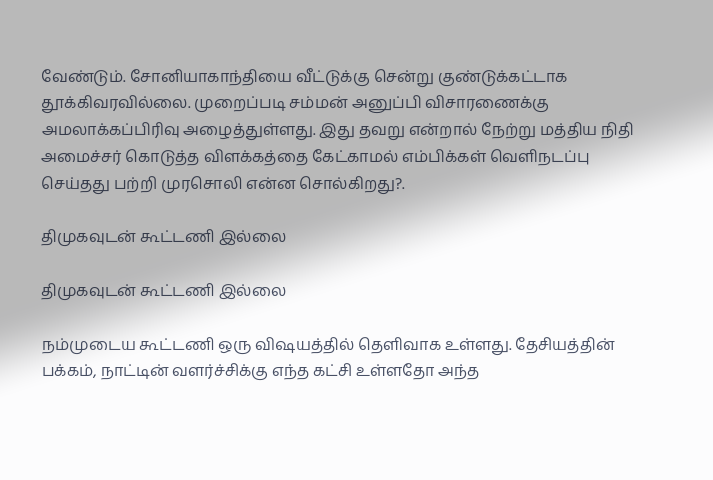வேண்டும். சோனியாகாந்தியை வீட்டுக்கு சென்று குண்டுக்கட்டாக தூக்கிவரவில்லை. முறைப்படி சம்மன் அனுப்பி விசாரணைக்கு அமலாக்கப்பிரிவு அழைத்துள்ளது. இது தவறு என்றால் நேற்று மத்திய நிதி அமைச்சர் கொடுத்த விளக்கத்தை கேட்காமல் எம்பிக்கள் வெளிநடப்பு செய்தது பற்றி முரசொலி என்ன சொல்கிறது?.

திமுகவுடன் கூட்டணி இல்லை

திமுகவுடன் கூட்டணி இல்லை

நம்முடைய கூட்டணி ஒரு விஷயத்தில் தெளிவாக உள்ளது. தேசியத்தின் பக்கம், நாட்டின் வளர்ச்சிக்கு எந்த கட்சி உள்ளதோ அந்த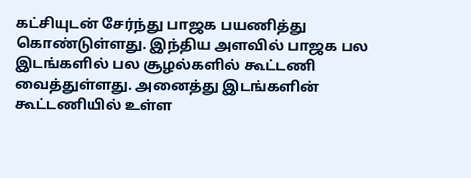கட்சியுடன் சேர்ந்து பாஜக பயணித்து கொண்டுள்ளது. இந்திய அளவில் பாஜக பல இடங்களில் பல சூழல்களில் கூட்டணி வைத்துள்ளது. அனைத்து இடங்களின் கூட்டணியில் உள்ள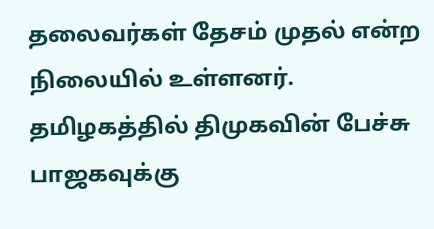தலைவர்கள் தேசம் முதல் என்ற நிலையில் உள்ளனர். தமிழகத்தில் திமுகவின் பேச்சு பாஜகவுக்கு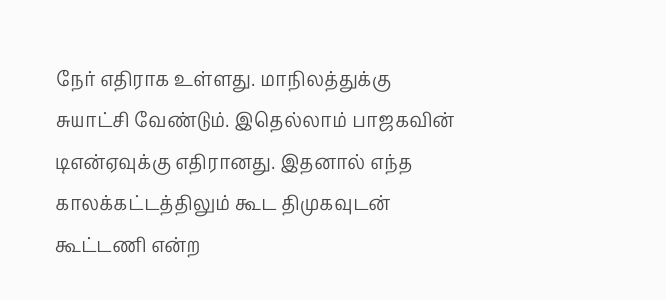நேர் எதிராக உள்ளது. மாநிலத்துக்கு சுயாட்சி வேண்டும். இதெல்லாம் பாஜகவின் டிஎன்ஏவுக்கு எதிரானது. இதனால் எந்த காலக்கட்டத்திலும் கூட திமுகவுடன் கூட்டணி என்ற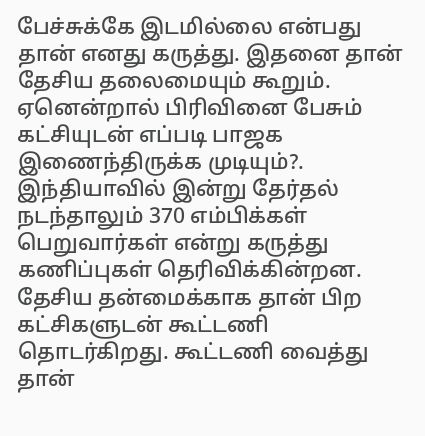பேச்சுக்கே இடமில்லை என்பது தான் எனது கருத்து. இதனை தான் தேசிய தலைமையும் கூறும். ஏனென்றால் பிரிவினை பேசும் கட்சியுடன் எப்படி பாஜக இணைந்திருக்க முடியும்?. இந்தியாவில் இன்று தேர்தல் நடந்தாலும் 370 எம்பிக்கள் பெறுவார்கள் என்று கருத்து கணிப்புகள் தெரிவிக்கின்றன. தேசிய தன்மைக்காக தான் பிற கட்சிகளுடன் கூட்டணி தொடர்கிறது. கூட்டணி வைத்து தான்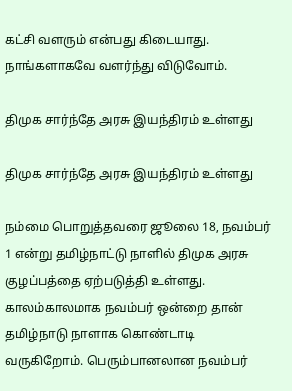கட்சி வளரும் என்பது கிடையாது. நாங்களாகவே வளர்ந்து விடுவோம்.

திமுக சார்ந்தே அரசு இயந்திரம் உள்ளது

திமுக சார்ந்தே அரசு இயந்திரம் உள்ளது

நம்மை பொறுத்தவரை ஜூலை 18, நவம்பர் 1 என்று தமிழ்நாட்டு நாளில் திமுக அரசு குழப்பத்தை ஏற்படுத்தி உள்ளது. காலம்காலமாக நவம்பர் ஒன்றை தான் தமிழ்நாடு நாளாக கொண்டாடி வருகிறோம். பெரும்பானலான நவம்பர்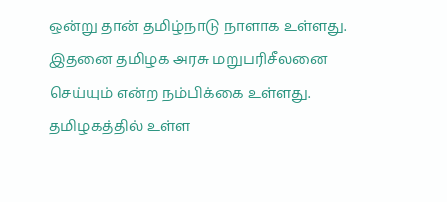ஒன்று தான் தமிழ்நாடு நாளாக உள்ளது. இதனை தமிழக அரசு மறுபரிசீலனை செய்யும் என்ற நம்பிக்கை உள்ளது. தமிழகத்தில் உள்ள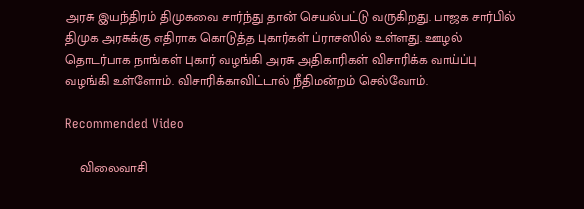அரசு இயந்திரம் திமுகவை சார்ந்து தான் செயல்பட்டு வருகிறது. பாஜக சார்பில் திமுக அரசுக்கு எதிராக கொடுத்த புகார்கள் ப்ராசஸில் உள்ளது. ஊழல் தொடர்பாக நாங்கள் புகார் வழங்கி அரசு அதிகாரிகள் விசாரிக்க வாய்ப்பு வழங்கி உள்ளோம். விசாரிக்காவிட்டால் நீதிமன்றம் செல்வோம்.

Recommended Video

    விலைவாசி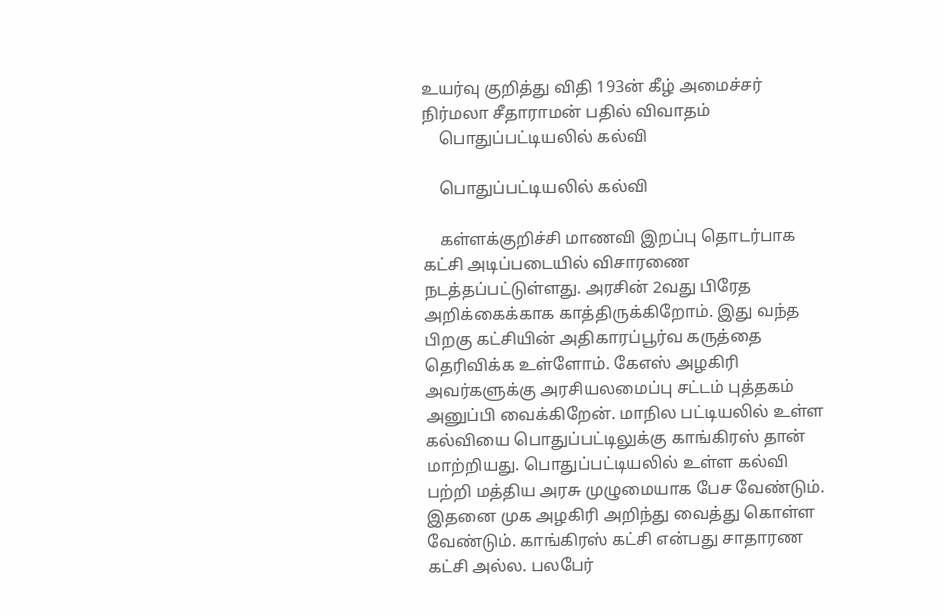உயர்வு குறித்து விதி 193ன் கீழ் அமைச்சர் நிர்மலா சீதாராமன் பதில் விவாதம்
    பொதுப்பட்டியலில் கல்வி

    பொதுப்பட்டியலில் கல்வி

    கள்ளக்குறிச்சி மாணவி இறப்பு தொடர்பாக கட்சி அடிப்படையில் விசாரணை நடத்தப்பட்டுள்ளது. அரசின் 2வது பிரேத அறிக்கைக்காக காத்திருக்கிறோம். இது வந்த பிறகு கட்சியின் அதிகாரப்பூர்வ கருத்தை தெரிவிக்க உள்ளோம். கேஎஸ் அழகிரி அவர்களுக்கு அரசியலமைப்பு சட்டம் புத்தகம் அனுப்பி வைக்கிறேன். மாநில பட்டியலில் உள்ள கல்வியை பொதுப்பட்டிலுக்கு காங்கிரஸ் தான் மாற்றியது. பொதுப்பட்டியலில் உள்ள கல்வி பற்றி மத்திய அரசு முழுமையாக பேச வேண்டும். இதனை முக அழகிரி அறிந்து வைத்து கொள்ள வேண்டும். காங்கிரஸ் கட்சி என்பது சாதாரண கட்சி அல்ல. பலபேர்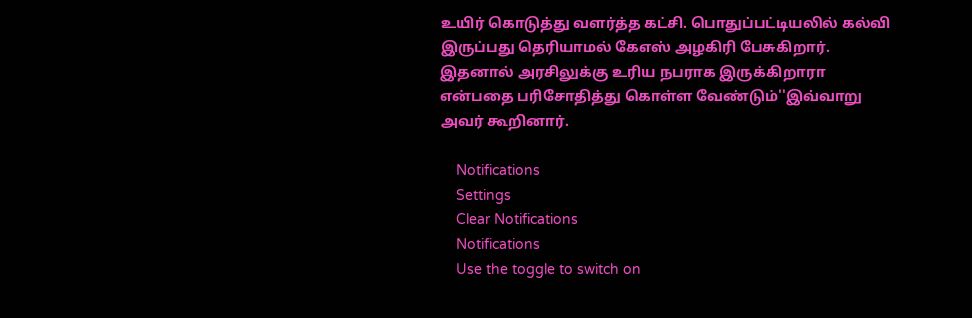உயிர் கொடுத்து வளர்த்த கட்சி. பொதுப்பட்டியலில் கல்வி இருப்பது தெரியாமல் கேஎஸ் அழகிரி பேசுகிறார். இதனால் அரசிலுக்கு உரிய நபராக இருக்கிறாரா என்பதை பரிசோதித்து கொள்ள வேண்டும்''இவ்வாறு அவர் கூறினார்.

    Notifications
    Settings
    Clear Notifications
    Notifications
    Use the toggle to switch on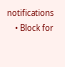notifications
    • Block for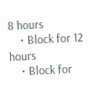8 hours
    • Block for 12 hours
    • Block for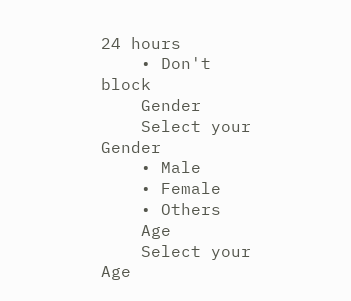24 hours
    • Don't block
    Gender
    Select your Gender
    • Male
    • Female
    • Others
    Age
    Select your Age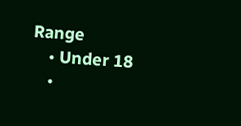Range
    • Under 18
    •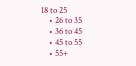18 to 25
    • 26 to 35
    • 36 to 45
    • 45 to 55
    • 55+